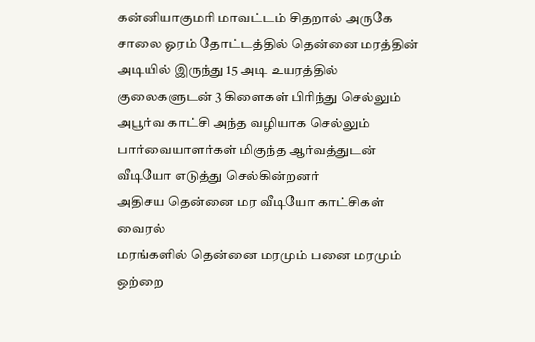கன்னியாகுமரி மாவட்டம் சிதறால் அருகே சாலை ஓரம் தோட்டத்தில் தென்னை மரத்தின் அடியில் இருந்து 15 அடி உயரத்தில் குலைகளுடன் 3 கிளைகள் பிரிந்து செல்லும் அபூர்வ காட்சி அந்த வழியாக செல்லும் பார்வையாளர்கள் மிகுந்த ஆர்வத்துடன் வீடியோ எடுத்து செல்கின்றனர்
அதிசய தென்னை மர வீடியோ காட்சிகள் வைரல்
மரங்களில் தென்னை மரமும் பனை மரமும் ஒற்றை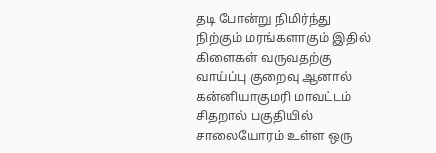தடி போன்று நிமிர்ந்து நிற்கும் மரங்களாகும் இதில் கிளைகள் வருவதற்கு வாய்ப்பு குறைவு ஆனால் கன்னியாகுமரி மாவட்டம் சிதறால் பகுதியில் சாலையோரம் உள்ள ஒரு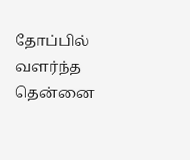தோப்பில் வளர்ந்த தென்னை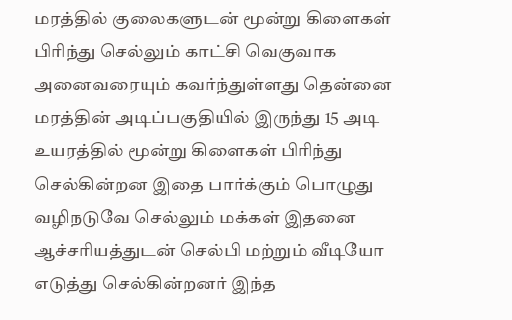மரத்தில் குலைகளுடன் மூன்று கிளைகள் பிரிந்து செல்லும் காட்சி வெகுவாக அனைவரையும் கவர்ந்துள்ளது தென்னை மரத்தின் அடிப்பகுதியில் இருந்து 15 அடி உயரத்தில் மூன்று கிளைகள் பிரிந்து செல்கின்றன இதை பார்க்கும் பொழுது வழிநடுவே செல்லும் மக்கள் இதனை ஆச்சரியத்துடன் செல்பி மற்றும் வீடியோ எடுத்து செல்கின்றனர் இந்த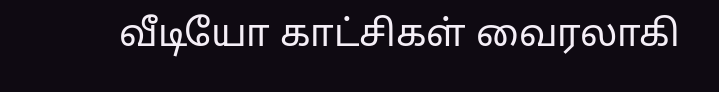வீடியோ காட்சிகள் வைரலாகி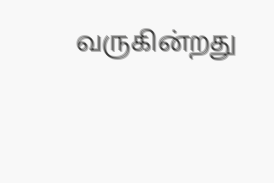வருகின்றது